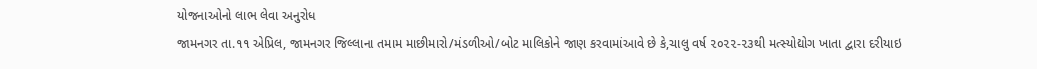યોજનાઓનો લાભ લેવા અનુરોધ
જામનગર તા.૧૧ એપ્રિલ, જામનગર જિલ્લાના તમામ માછીમારો/મંડળીઓ/બોટ માલિકોને જાણ કરવામાંઆવે છે કે,ચાલુ વર્ષ ૨૦૨૨-૨૩થી મત્સ્યોદ્યોગ ખાતા દ્વારા દરીયાઇ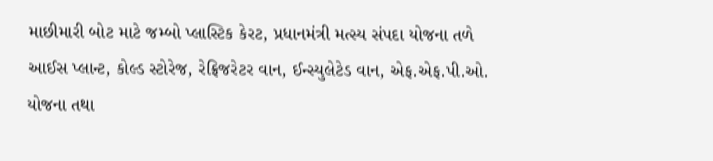માછીમારી બોટ માટે જમ્બો પ્લાસ્ટિક કેરટ, પ્રધાનમંત્રી મત્સ્ય સંપદા યોજના તળે આઈસ પ્લાન્ટ, કોલ્ડ સ્ટોરેજ, રેફ્રિજરેટર વાન, ઈન્સ્યુલેટેડ વાન, એફ.એફ.પી.ઓ. યોજના તથા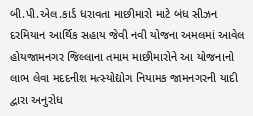બી.પી.એલ.કાર્ડ ધરાવતા માછીમારો માટે બંધ સીઝન દરમિયાન આર્થિક સહાય જેવી નવી યોજના અમલમાં આવેલ હોયજામનગર જિલ્લાના તમામ માછીમારોને આ યોજનાનો લાભ લેવા મદદનીશ મત્સ્યોદ્યોગ નિયામક જામનગરની યાદી દ્વારા અનુરોધ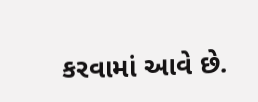કરવામાં આવે છે.